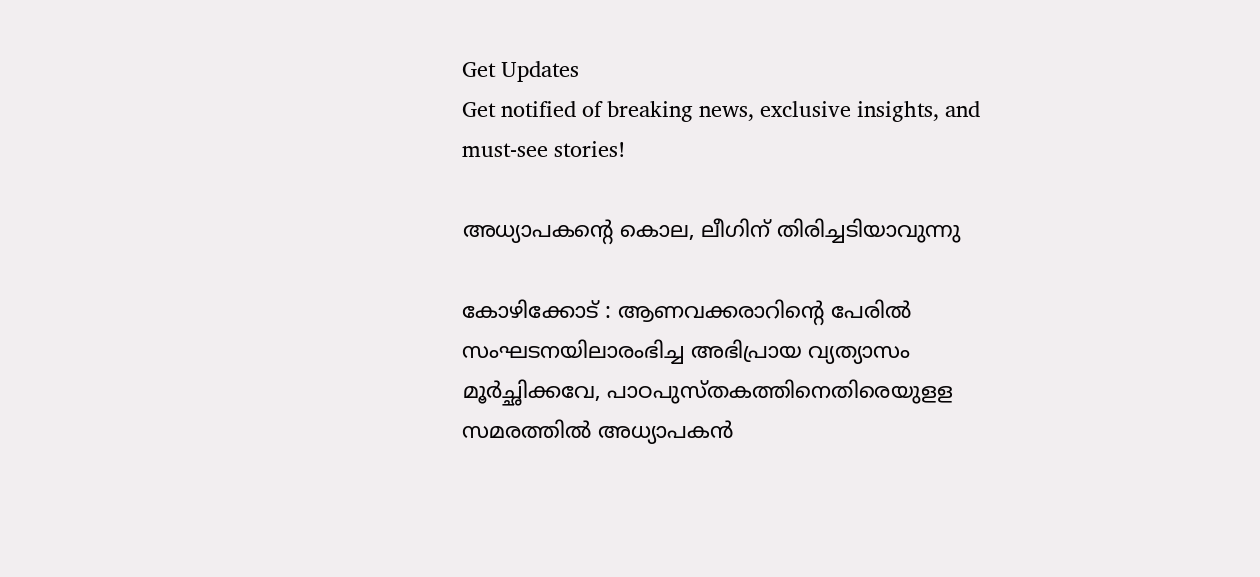Get Updates
Get notified of breaking news, exclusive insights, and must-see stories!

അധ്യാപകന്റെ കൊല, ലീഗിന് തിരിച്ചടിയാവുന്നു

കോഴിക്കോട് : ആണവക്കരാറിന്റെ പേരില്‍ സംഘടനയിലാരംഭിച്ച അഭിപ്രായ വ്യത്യാസം മൂര്‍ച്ഛിക്കവേ, പാഠപുസ്തകത്തിനെതിരെയുളള സമരത്തില്‍ അധ്യാപകന്‍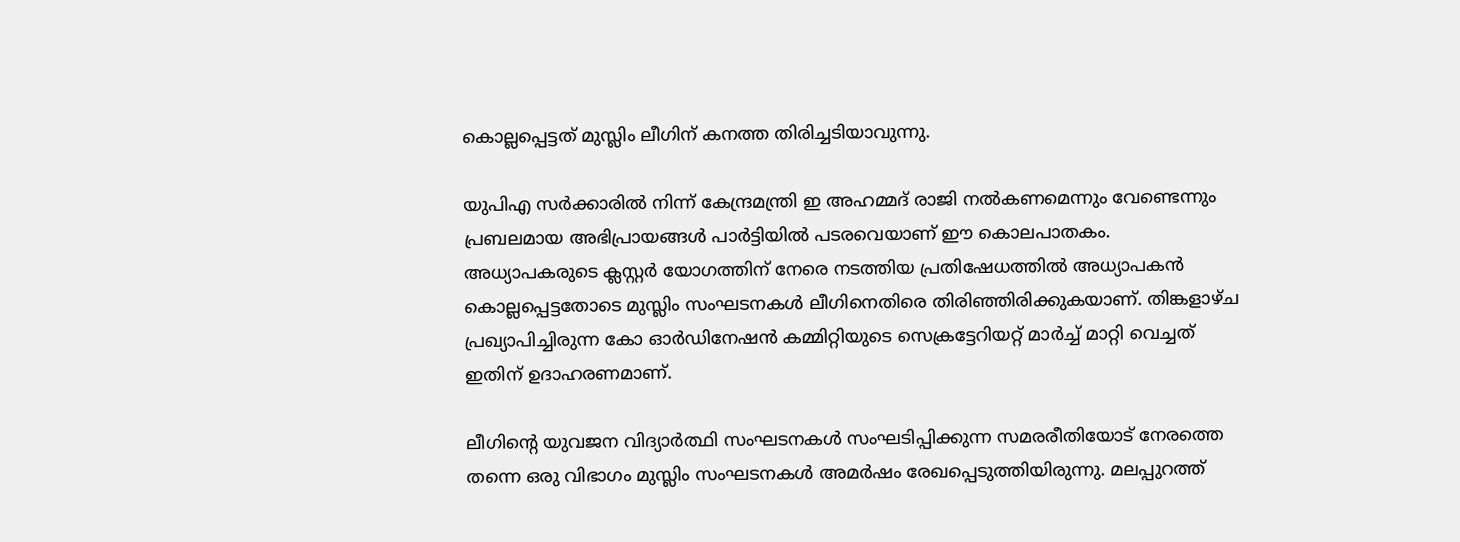കൊല്ലപ്പെട്ടത് മുസ്ലിം ലീഗിന് കനത്ത തിരിച്ചടിയാവുന്നു.

യുപിഎ സര്‍ക്കാരില്‍ നിന്ന് കേന്ദ്രമന്ത്രി ഇ അഹമ്മദ് രാജി നല്‍കണമെന്നും വേണ്ടെന്നും പ്രബലമായ അഭിപ്രായങ്ങള്‍ പാര്‍ട്ടിയില്‍ പടരവെയാണ് ഈ കൊലപാതകം. അധ്യാപകരുടെ ക്ലസ്റ്റര്‍ യോഗത്തിന് നേരെ നടത്തിയ പ്രതിഷേധത്തില്‍ അധ്യാപകന്‍ കൊല്ലപ്പെട്ടതോടെ മുസ്ലിം സംഘടനകള്‍ ലീഗിനെതിരെ തിരിഞ്ഞിരിക്കുകയാണ്. തിങ്കളാഴ്ച പ്രഖ്യാപിച്ചിരുന്ന കോ ഓര്‍ഡിനേഷന്‍ കമ്മിറ്റിയുടെ സെക്രട്ടേറിയറ്റ് മാര്‍ച്ച് മാറ്റി വെച്ചത് ഇതിന് ഉദാഹരണമാണ്.

ലീഗിന്റെ യുവജന വിദ്യാര്‍ത്ഥി സംഘടനകള്‍ സംഘടിപ്പിക്കുന്ന സമരരീതിയോട് നേരത്തെ തന്നെ ഒരു വിഭാഗം മുസ്ലിം സംഘടനകള്‍ അമര്‍ഷം രേഖപ്പെടുത്തിയിരുന്നു. മലപ്പുറത്ത്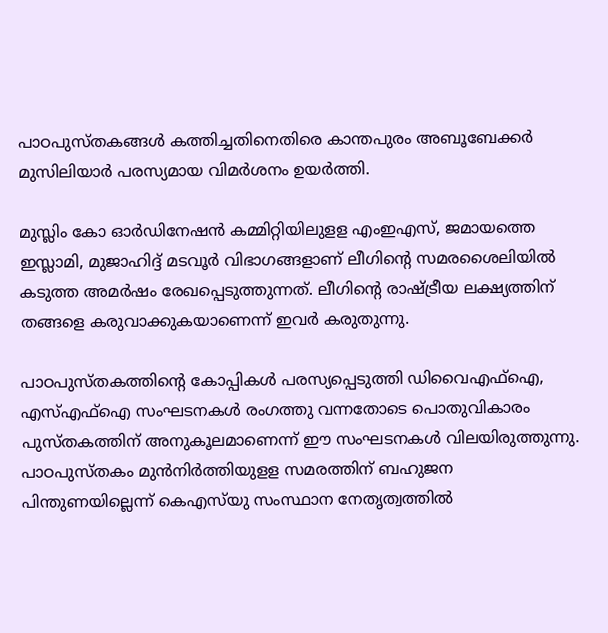പാഠപുസ്തകങ്ങള്‍ കത്തിച്ചതിനെതിരെ കാന്തപുരം അബൂബേക്കര്‍ മുസിലിയാര്‍ പരസ്യമായ വിമര്‍ശനം ഉയര്‍ത്തി.

മുസ്ലിം കോ ഓര്‍‍ഡിനേഷന്‍ കമ്മിറ്റിയിലുളള എംഇഎസ്, ജമായത്തെ ഇസ്ലാമി, മുജാഹിദ്ദ് മടവൂര്‍ വിഭാഗങ്ങളാണ് ലീഗിന്റെ സമരശൈലിയില്‍ കടുത്ത അമര്‍ഷം രേഖപ്പെടുത്തുന്നത്. ലീഗിന്റെ രാഷ്ട്രീയ ലക്ഷ്യത്തിന് തങ്ങളെ കരുവാക്കുകയാണെന്ന് ഇവര്‍ കരുതുന്നു.

പാഠപുസ്തകത്തിന്റെ കോപ്പികള്‍ പരസ്യപ്പെടുത്തി ഡിവൈഎഫ്ഐ, എസ്എഫ്ഐ സംഘടനകള്‍ രംഗത്തു വന്നതോടെ പൊതുവികാരം പുസ്തകത്തിന് അനുകൂലമാണെന്ന് ഈ സംഘടനകള്‍ വിലയിരുത്തുന്നു. പാഠപുസ്തകം മുന്‍നിര്‍ത്തിയുളള സമരത്തിന് ബഹുജന പിന്തുണയില്ലെന്ന് കെഎസ്‍യു സംസ്ഥാന നേതൃത്വത്തില്‍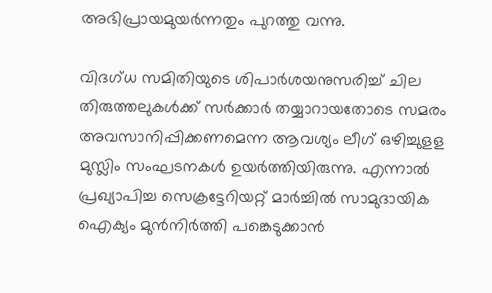അഭിപ്രായമുയര്‍ന്നതും പുറത്തു വന്നു.

വിദഗ്ധ സമിതിയുടെ ശിപാര്‍ശയനുസരിച്ച് ചില തിരുത്തലുകള്‍ക്ക് സര്‍ക്കാര്‍ തയ്യാറായതോടെ സമരം അവസാനിപ്പിക്കണമെന്ന ആവശ്യം ലീഗ് ഒഴിച്ചുളള മുസ്ലിം സംഘടനകള്‍ ഉയര്‍ത്തിയിരുന്നു. എന്നാല്‍ പ്രഖ്യാപിച്ച സെക്രട്ടേറിയറ്റ് മാര്‍ച്ചില്‍ സാമുദായിക ഐക്യം മുന്‍നിര്‍ത്തി പങ്കെടുക്കാന്‍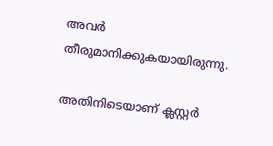അവര്‍ തീരുമാനിക്കുകയായിരുന്നു.

അതിനിടെയാണ് ക്ലസ്റ്റര്‍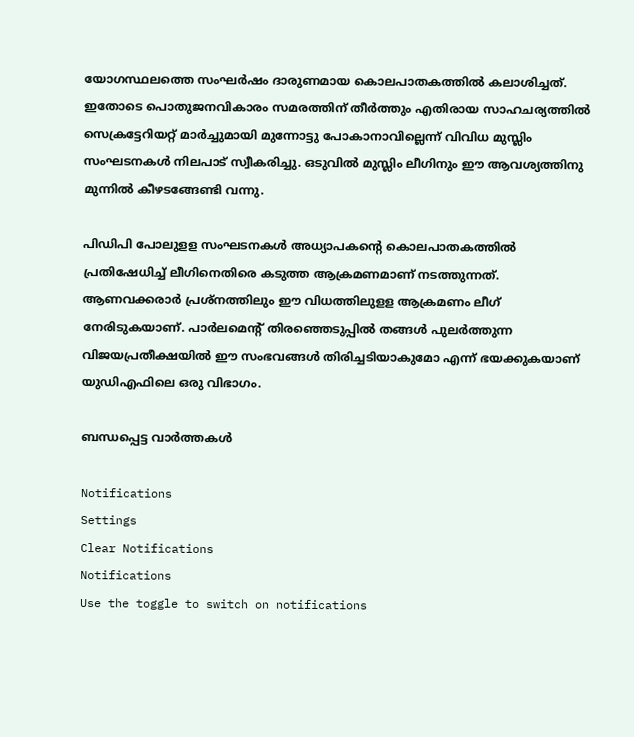യോഗസ്ഥലത്തെ സംഘര്‍ഷം ദാരുണമായ കൊലപാതകത്തില്‍ കലാശിച്ചത്. ഇതോടെ പൊതുജനവികാരം സമരത്തിന് തീര്‍ത്തും എതിരായ സാഹചര്യത്തില്‍ സെക്രട്ടേറിയറ്റ് മാര്‍ച്ചുമായി മുന്നോട്ടു പോകാനാവില്ലെന്ന് വിവിധ മുസ്ലിം സംഘടനകള്‍ നിലപാട് സ്വീകരിച്ചു. ഒടുവില്‍ മുസ്ലിം ലീഗിനും ഈ ആവശ്യത്തിനു മുന്നില്‍ കീഴടങ്ങേണ്ടി വന്നു.

പിഡിപി പോലുളള സംഘടനകള്‍ അധ്യാപകന്റെ കൊലപാതകത്തില്‍ പ്രതിഷേധിച്ച് ലീഗിനെതിരെ കടുത്ത ആക്രമണമാണ് നടത്തുന്നത്. ആണവക്കരാര്‍ പ്രശ്നത്തിലും ഈ വിധത്തിലുളള ആക്രമണം ലീഗ് നേരിടുകയാണ്. പാര്‍ലമെന്റ് തിരഞ്ഞെടുപ്പില്‍ തങ്ങള്‍ പുലര്‍ത്തുന്ന വിജയപ്രതീക്ഷയില്‍ ഈ സംഭവങ്ങള്‍ തിരിച്ചടിയാകുമോ എന്ന് ഭയക്കുകയാണ് യുഡിഎഫിലെ ഒരു വിഭാഗം.

ബന്ധപ്പെട്ട വാര്‍ത്തകള്‍

Notifications
Settings
Clear Notifications
Notifications
Use the toggle to switch on notifications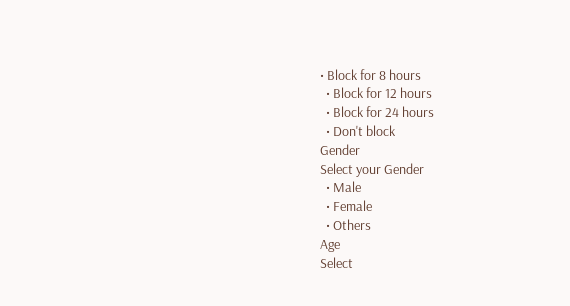• Block for 8 hours
  • Block for 12 hours
  • Block for 24 hours
  • Don't block
Gender
Select your Gender
  • Male
  • Female
  • Others
Age
Select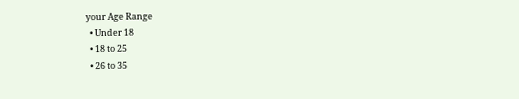your Age Range
  • Under 18
  • 18 to 25
  • 26 to 35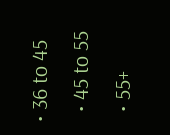• 36 to 45
  • 45 to 55
  • 55+